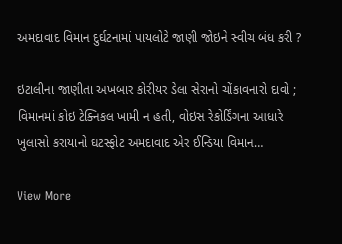અમદાવાદ વિમાન દુર્ઘટનામાં પાયલોટે જાણી જોઇને સ્વીચ બંધ કરી ?

ઇટાલીના જાણીતા અખબાર કોરીયર ડેલા સેરાનો ચોંકાવનારો દાવો ; વિમાનમાં કોઇ ટેક્નિકલ ખામી ન હતી, વોઇસ રેકોર્ડિંગના આધારે ખુલાસો કરાયાનો ઘટસ્ફોટ અમદાવાદ એર ઈન્ડિયા વિમાન…

View More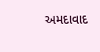અમદાવાદ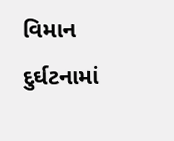વિમાન દુર્ઘટનામાં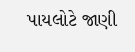પાયલોટે જાણી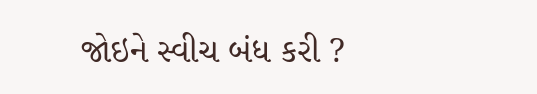જોઇને સ્વીચ બંધ કરી ?